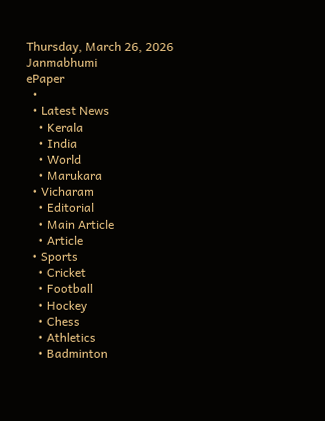Thursday, March 26, 2026
Janmabhumi
ePaper
  •
  • Latest News
    • Kerala
    • India
    • World
    • Marukara
  • Vicharam
    • Editorial
    • Main Article
    • Article
  • Sports
    • Cricket
    • Football
    • Hockey
    • Chess
    • Athletics
    • Badminton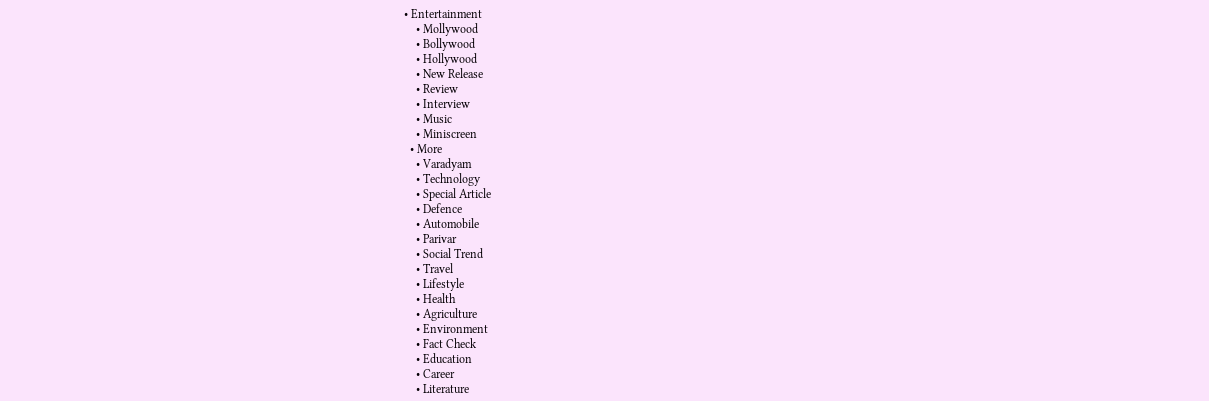• Entertainment
    • Mollywood
    • Bollywood
    • Hollywood
    • New Release
    • Review
    • Interview
    • Music
    • Miniscreen
  • More
    • Varadyam
    • Technology
    • Special Article
    • Defence
    • Automobile
    • Parivar
    • Social Trend
    • Travel
    • Lifestyle
    • Health
    • Agriculture
    • Environment
    • Fact Check
    • Education
    • Career
    • Literature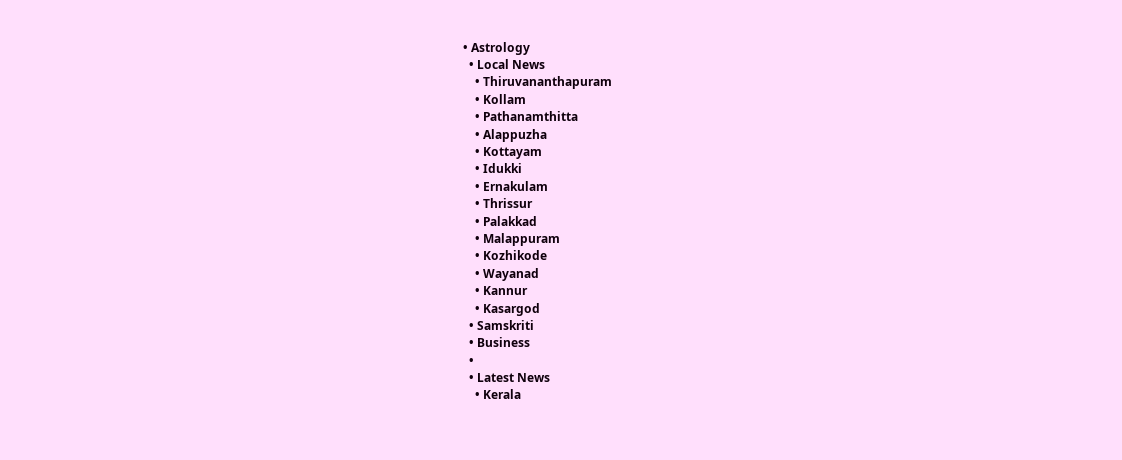• Astrology
  • Local News
    • Thiruvananthapuram
    • Kollam
    • Pathanamthitta
    • Alappuzha
    • Kottayam
    • Idukki
    • Ernakulam
    • Thrissur
    • Palakkad
    • Malappuram
    • Kozhikode
    • Wayanad
    • Kannur
    • Kasargod
  • Samskriti
  • Business
  •
  • Latest News
    • Kerala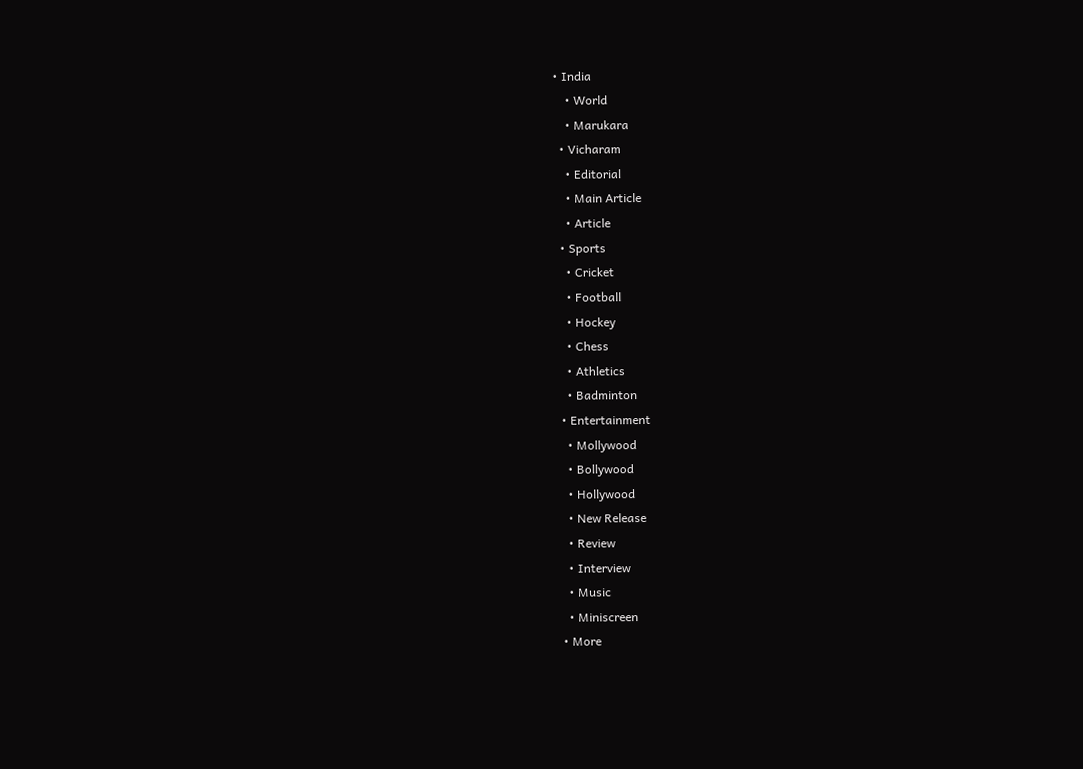• India
    • World
    • Marukara
  • Vicharam
    • Editorial
    • Main Article
    • Article
  • Sports
    • Cricket
    • Football
    • Hockey
    • Chess
    • Athletics
    • Badminton
  • Entertainment
    • Mollywood
    • Bollywood
    • Hollywood
    • New Release
    • Review
    • Interview
    • Music
    • Miniscreen
  • More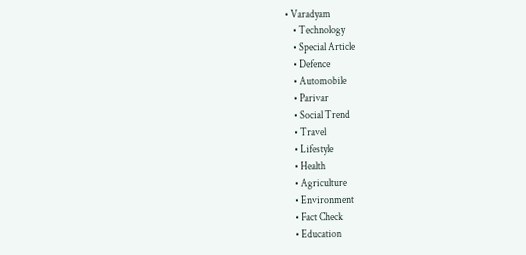• Varadyam
    • Technology
    • Special Article
    • Defence
    • Automobile
    • Parivar
    • Social Trend
    • Travel
    • Lifestyle
    • Health
    • Agriculture
    • Environment
    • Fact Check
    • Education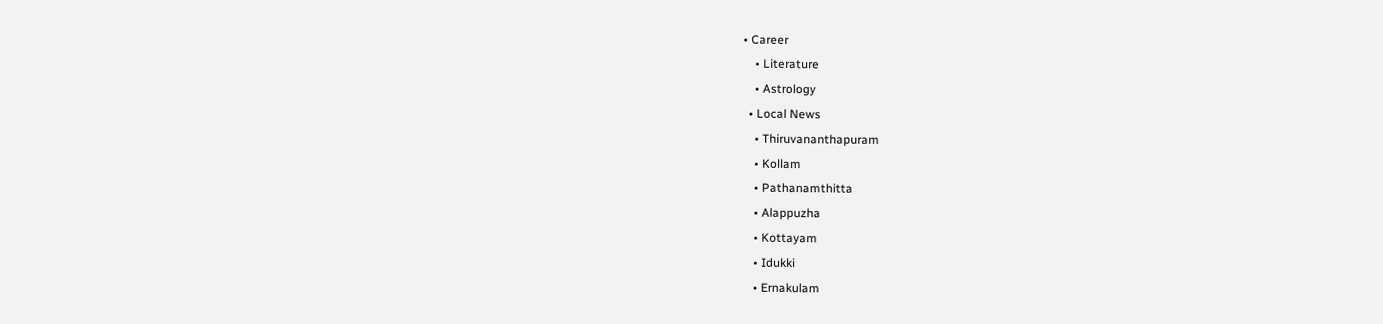• Career
    • Literature
    • Astrology
  • Local News
    • Thiruvananthapuram
    • Kollam
    • Pathanamthitta
    • Alappuzha
    • Kottayam
    • Idukki
    • Ernakulam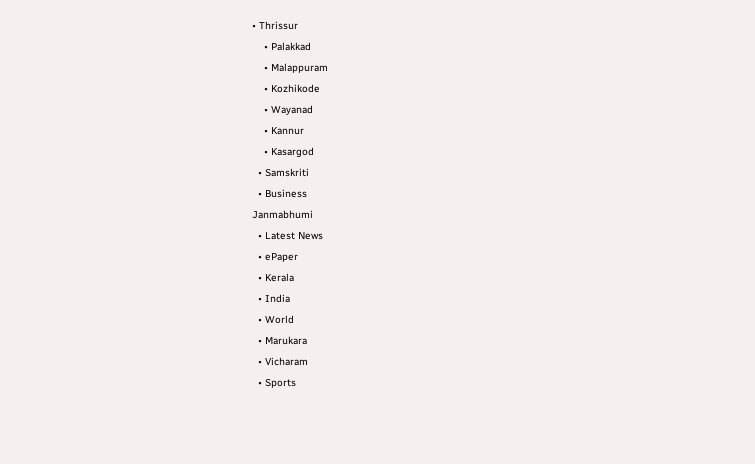• Thrissur
    • Palakkad
    • Malappuram
    • Kozhikode
    • Wayanad
    • Kannur
    • Kasargod
  • Samskriti
  • Business
Janmabhumi
  • Latest News
  • ePaper
  • Kerala
  • India
  • World
  • Marukara
  • Vicharam
  • Sports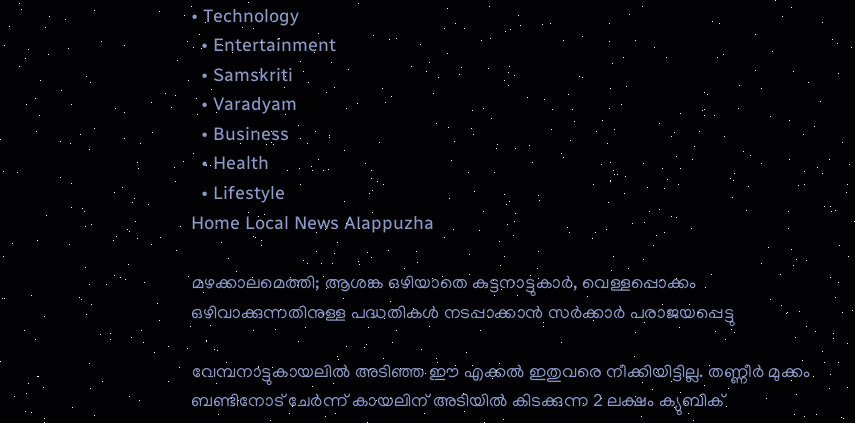• Technology
  • Entertainment
  • Samskriti
  • Varadyam
  • Business
  • Health
  • Lifestyle
Home Local News Alappuzha

മഴക്കാലമെത്തി; ആശങ്ക ഒഴിയാതെ കുട്ടനാട്ടുകാര്‍, വെള്ളപ്പൊക്കം ഒഴിവാക്കുന്നതിനുള്ള പദ്ധതികള്‍ നടപ്പാക്കാന്‍ സര്‍ക്കാര്‍ പരാജയപ്പെട്ടു

വേമ്പനാട്ടുകായലില്‍ അടിഞ്ഞ ഈ എക്കല്‍ ഇതുവരെ നീക്കിയിട്ടില്ല. തണ്ണീര്‍ മുക്കം ബണ്ടിനോട് ചേര്‍ന്ന് കായലിന് അടിയില്‍ കിടക്കുന്ന 2 ലക്ഷം ക്യുബിക്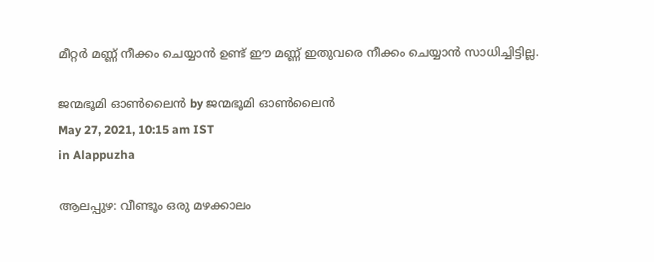മീറ്റര്‍ മണ്ണ് നീക്കം ചെയ്യാന്‍ ഉണ്ട് ഈ മണ്ണ് ഇതുവരെ നീക്കം ചെയ്യാന്‍ സാധിച്ചിട്ടില്ല.

ജന്മഭൂമി ഓണ്‍ലൈന്‍ by ജന്മഭൂമി ഓണ്‍ലൈന്‍
May 27, 2021, 10:15 am IST
in Alappuzha

ആലപ്പുഴ: വീണ്ടൂം ഒരു മഴക്കാലം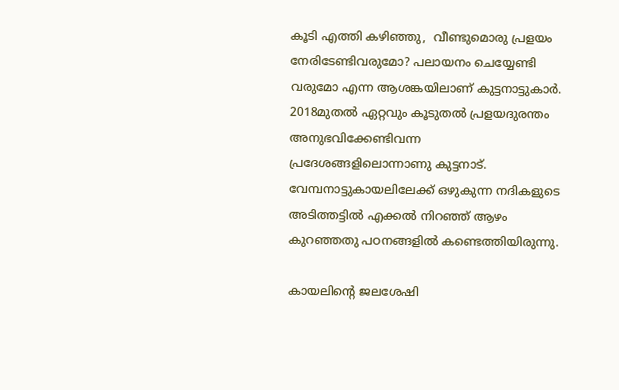കൂടി എത്തി കഴിഞ്ഞു,  വീണ്ടുമൊരു പ്രളയം നേരിടേണ്ടിവരുമോ? പലായനം ചെയ്യേണ്ടി വരുമോ എന്ന ആശങ്കയിലാണ് കുട്ടനാട്ടുകാര്‍. 2018മുതല്‍ ഏറ്റവും കൂടുതല്‍ പ്രളയദുരന്തം അനുഭവിക്കേണ്ടിവന്ന പ്രദേശങ്ങളിലൊന്നാണു കുട്ടനാട്. വേമ്പനാട്ടുകായലിലേക്ക് ഒഴുകുന്ന നദികളുടെ അടിത്തട്ടില്‍ എക്കല്‍ നിറഞ്ഞ് ആഴം കുറഞ്ഞതു പഠനങ്ങളില്‍ കണ്ടെത്തിയിരുന്നു.

കായലിന്റെ ജലശേഷി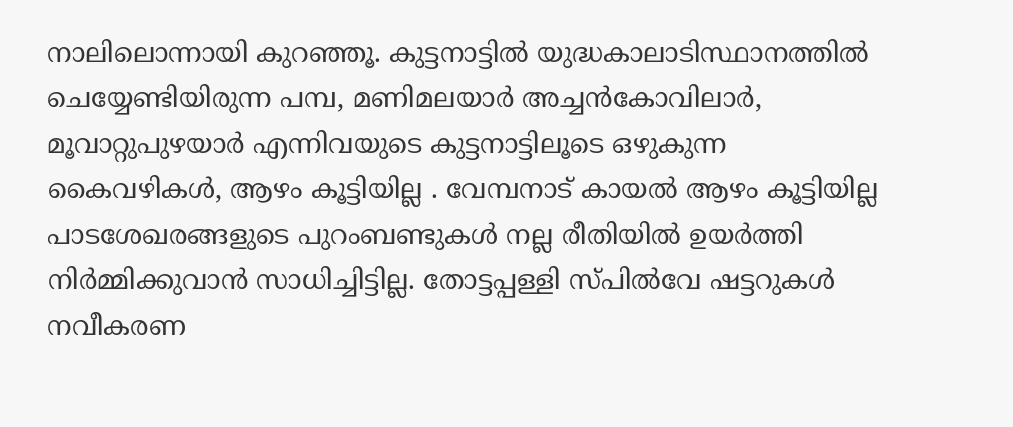നാലിലൊന്നായി കുറഞ്ഞൂ. കുട്ടനാട്ടില്‍ യുദ്ധകാലാടിസ്ഥാനത്തില്‍ ചെയ്യേണ്ടിയിരുന്ന പമ്പ, മണിമലയാര്‍ അച്ചന്‍കോവിലാര്‍, മൂവാറ്റുപുഴയാര്‍ എന്നിവയുടെ കുട്ടനാട്ടിലൂടെ ഒഴുകുന്ന കൈവഴികള്‍, ആഴം കൂട്ടിയില്ല . വേമ്പനാട് കായല്‍ ആഴം കൂട്ടിയില്ല പാടശേഖരങ്ങളുടെ പുറംബണ്ടുകള്‍ നല്ല രീതിയില്‍ ഉയര്‍ത്തി നിര്‍മ്മിക്കുവാന്‍ സാധിച്ചിട്ടില്ല. തോട്ടപ്പള്ളി സ്പില്‍വേ ഷട്ടറുകള്‍ നവീകരണ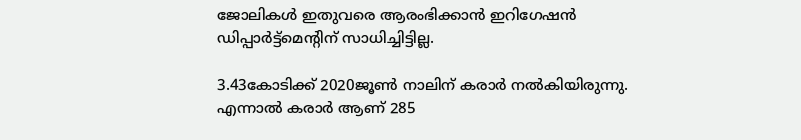ജോലികള്‍ ഇതുവരെ ആരംഭിക്കാന്‍ ഇറിഗേഷന്‍ ഡിപ്പാര്‍ട്ട്‌മെന്റിന് സാധിച്ചിട്ടില്ല.

3.43കോടിക്ക് 2020ജൂണ്‍ നാലിന് കരാര്‍ നല്‍കിയിരുന്നു. എന്നാല്‍ കരാര്‍ ആണ് 285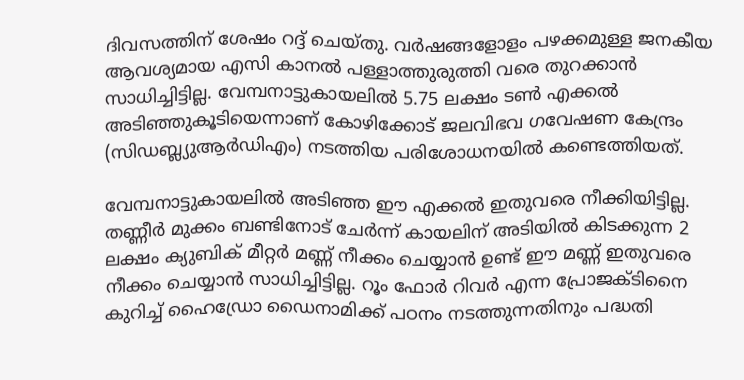ദിവസത്തിന് ശേഷം റദ്ദ് ചെയ്തു. വര്‍ഷങ്ങളോളം പഴക്കമുള്ള ജനകീയ ആവശ്യമായ എസി കാനല്‍ പള്ളാത്തുരുത്തി വരെ തുറക്കാന്‍ സാധിച്ചിട്ടില്ല. വേമ്പനാട്ടുകായലില്‍ 5.75 ലക്ഷം ടണ്‍ എക്കല്‍ അടിഞ്ഞുകൂടിയെന്നാണ് കോഴിക്കോട് ജലവിഭവ ഗവേഷണ കേന്ദ്രം (സിഡബ്ല്യുആര്‍ഡിഎം) നടത്തിയ പരിശോധനയില്‍ കണ്ടെത്തിയത്.

വേമ്പനാട്ടുകായലില്‍ അടിഞ്ഞ ഈ എക്കല്‍ ഇതുവരെ നീക്കിയിട്ടില്ല. തണ്ണീര്‍ മുക്കം ബണ്ടിനോട് ചേര്‍ന്ന് കായലിന് അടിയില്‍ കിടക്കുന്ന 2 ലക്ഷം ക്യുബിക് മീറ്റര്‍ മണ്ണ് നീക്കം ചെയ്യാന്‍ ഉണ്ട് ഈ മണ്ണ് ഇതുവരെ നീക്കം ചെയ്യാന്‍ സാധിച്ചിട്ടില്ല. റൂം ഫോര്‍ റിവര്‍ എന്ന പ്രോജക്ടിനൈ കുറിച്ച് ഹൈഡ്രോ ഡൈനാമിക്ക് പഠനം നടത്തുന്നതിനും പദ്ധതി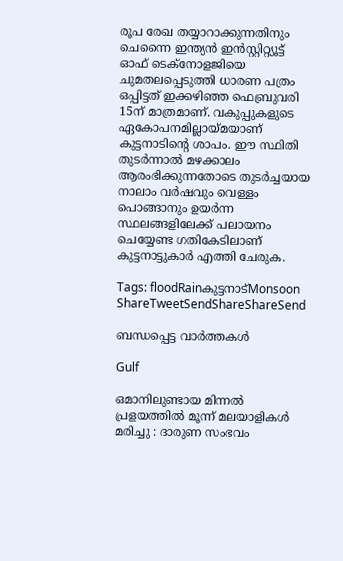രൂപ രേഖ തയ്യാറാക്കുന്നതിനും ചെന്നൈ ഇന്ത്യന്‍ ഇന്‍സ്റ്റിറ്റ്യൂട്ട് ഓഫ് ടെക്‌നോളജിയെ ചുമതലപ്പെടുത്തി ധാരണ പത്രം ഒപ്പിട്ടത് ഇക്കഴിഞ്ഞ ഫെബ്രുവരി 15ന് മാത്രമാണ്. വകുപ്പുകളുടെ ഏകോപനമില്ലായ്‌മയാണ് കുട്ടനാടിന്റെ ശാപം. ഈ സ്ഥിതി തുടര്‍ന്നാല്‍ മഴക്കാലം ആരംഭിക്കുന്നതോടെ തുടര്‍ച്ചയായ നാലാം വര്‍ഷവും വെള്ളം പൊങ്ങാനും ഉയര്‍ന്ന സ്ഥലങ്ങളിലേക്ക് പലായനം ചെയ്യേണ്ട ഗതികേടിലാണ് കുട്ടനാട്ടുകാര്‍ എത്തി ചേരുക.

Tags: floodRainകുട്ടനാട്Monsoon
ShareTweetSendShareShareSend

ബന്ധപ്പെട്ട വാര്‍ത്തകള്‍

Gulf

ഒമാനിലുണ്ടായ മിന്നൽ പ്രളയത്തിൽ മൂന്ന് മലയാളികൾ മരിച്ചു : ദാരുണ സംഭവം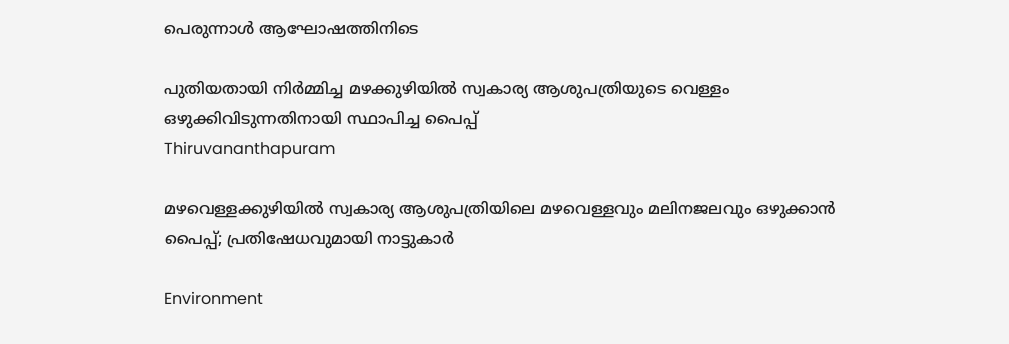പെരുന്നാൾ ആഘോഷത്തിനിടെ

പുതിയതായി നിര്‍മ്മിച്ച മഴക്കുഴിയില്‍ സ്വകാര്യ ആശുപത്രിയുടെ വെള്ളം ഒഴുക്കിവിടുന്നതിനായി സ്ഥാപിച്ച പൈപ്പ്
Thiruvananthapuram

മഴവെള്ളക്കുഴിയില്‍ സ്വകാര്യ ആശുപത്രിയിലെ മഴവെള്ളവും മലിനജലവും ഒഴുക്കാന്‍ പൈപ്പ്; പ്രതിഷേധവുമായി നാട്ടുകാര്‍

Environment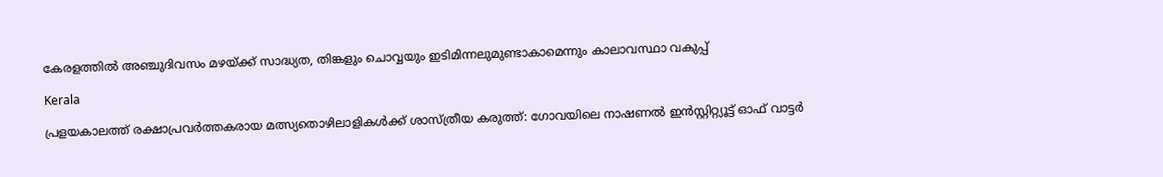കേരളത്തില്‍ അഞ്ചുദിവസം മഴയ്‌ക്ക് സാദ്ധ്യത, തിങ്കളും ചൊവ്വയും ഇടിമിന്നലുമുണ്ടാകാമെന്നും കാലാവസ്ഥാ വകുപ്പ്

Kerala

പ്രളയകാലത്ത് രക്ഷാപ്രവർത്തകരായ മത്സ്യതൊഴിലാളികൾക്ക് ശാസ്ത്രീയ കരുത്ത്: ഗോവയിലെ നാഷണൽ ഇൻസ്റ്റിറ്റ്യൂട്ട് ഓഫ് വാട്ടർ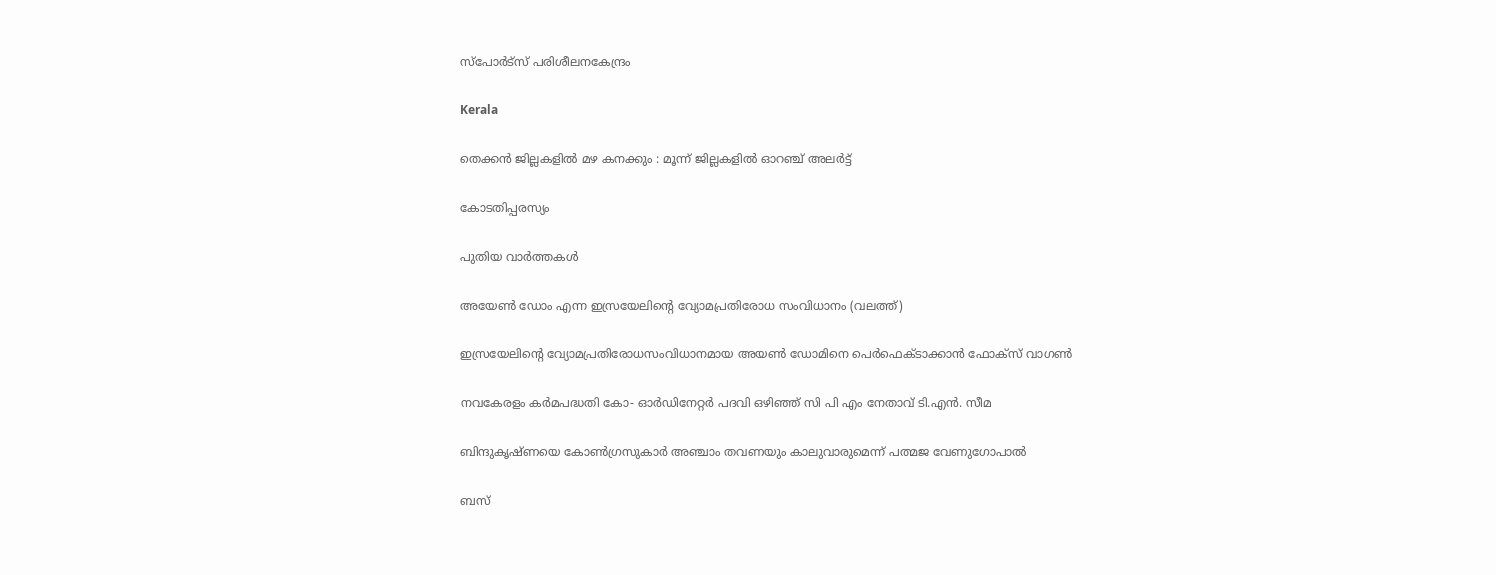സ്പോർട്സ് പരിശീലനകേന്ദ്രം

Kerala

തെക്കൻ ജില്ലകളിൽ മഴ കനക്കും : മൂന്ന് ജില്ലകളിൽ ഓറഞ്ച് അലർട്ട്

കോടതിപ്പരസ്യം

പുതിയ വാര്‍ത്തകള്‍

അയേണ്‍ ഡോം എന്ന ഇസ്രയേലിന്‍റെ വ്യോമപ്രതിരോധ സംവിധാനം (വലത്ത്)

ഇസ്രയേലിന്റെ വ്യോമപ്രതിരോധസംവിധാനമായ അയൺ ഡോമിനെ പെര്‍ഫെക്ടാക്കാന്‍ ഫോക്സ് വാഗണ്‍

നവകേരളം കര്‍മപദ്ധതി കോ- ഓര്‍ഡിനേറ്റര്‍ പദവി ഒഴിഞ്ഞ് സി പി എം നേതാവ് ടി.എന്‍. സീമ

ബിന്ദുകൃഷ്ണയെ കോണ്‍ഗ്രസുകാര്‍ അഞ്ചാം തവണയും കാലുവാരുമെന്ന് പത്മജ വേണുഗോപാല്‍

ബസ്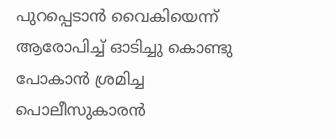പുറപ്പെടാന്‍ വൈകിയെന്ന് ആരോപിച്ച് ഓടിച്ചു കൊണ്ടു പോകാന്‍ ശ്രമിച്ച പൊലീസുകാരന്‍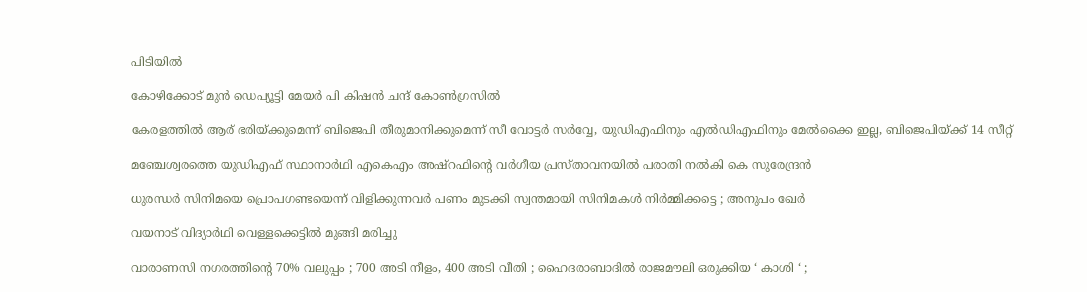പിടിയില്‍

കോഴിക്കോട് മുന്‍ ഡെപ്യൂട്ടി മേയര്‍ പി കിഷന്‍ ചന്ദ് കോണ്‍ഗ്രസില്‍

കേരളത്തില്‍ ആര് ഭരിയ്‌ക്കുമെന്ന് ബിജെപി തീരുമാനിക്കുമെന്ന് സീ വോട്ടര്‍ സര്‍വ്വേ, യുഡിഎഫിനും എല്‍ഡിഎഫിനും മേല്‍ക്കൈ ഇല്ല, ബിജെപിയ്‌ക്ക് 14 സീറ്റ്

മഞ്ചേശ്വരത്തെ യുഡിഎഫ് സ്ഥാനാര്‍ഥി എകെഎം അഷ്റഫിന്റെ വര്‍ഗീയ പ്രസ്താവനയില്‍ പരാതി നല്‍കി കെ സുരേന്ദ്രന്‍

ധുരന്ധർ സിനിമയെ പ്രൊപഗണ്ടയെന്ന് വിളിക്കുന്നവർ പണം മുടക്കി സ്വന്തമായി സിനിമകൾ നിർമ്മിക്കട്ടെ ; അനുപം ഖേർ

വയനാട് വിദ്യാര്‍ഥി വെള്ളക്കെട്ടില്‍ മുങ്ങി മരിച്ചു

വാരാണസി നഗരത്തിന്റെ 70% വലുപ്പം ; 700 അടി നീളം, 400 അടി വീതി ; ഹൈദരാബാദിൽ രാജമൗലി ഒരുക്കിയ ‘ കാശി ‘ ;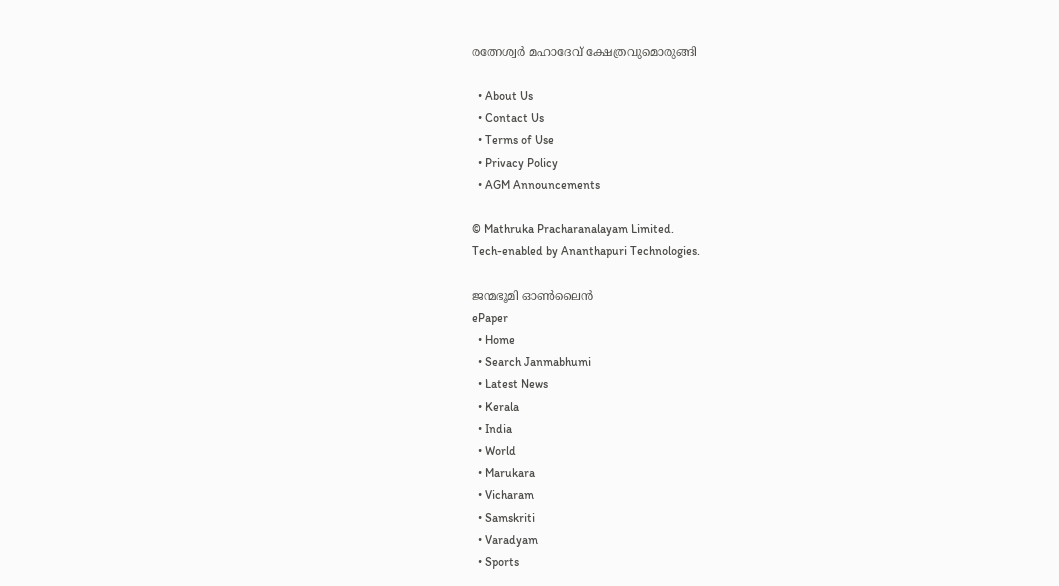രത്നേശ്വർ മഹാദേവ് ക്ഷേത്രവുമൊരുങ്ങി

  • About Us
  • Contact Us
  • Terms of Use
  • Privacy Policy
  • AGM Announcements

© Mathruka Pracharanalayam Limited.
Tech-enabled by Ananthapuri Technologies.

ജന്മഭൂമി ഓണ്‍ലൈന്‍
ePaper
  • Home
  • Search Janmabhumi
  • Latest News
  • Kerala
  • India
  • World
  • Marukara
  • Vicharam
  • Samskriti
  • Varadyam
  • Sports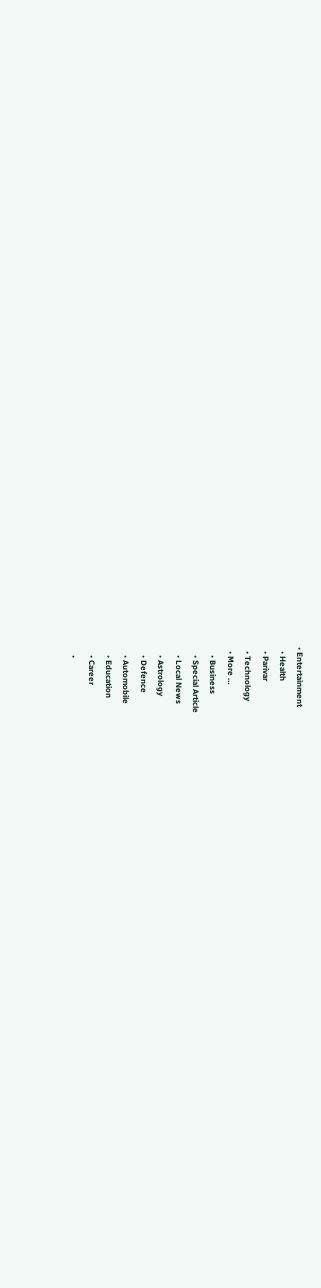• Entertainment
  • Health
  • Parivar
  • Technology
  • More …
    • Business
    • Special Article
    • Local News
    • Astrology
    • Defence
    • Automobile
    • Education
    • Career
    •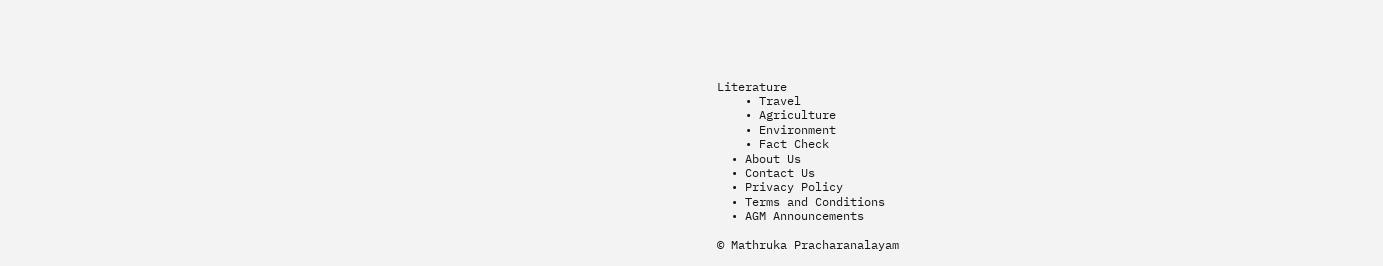Literature
    • Travel
    • Agriculture
    • Environment
    • Fact Check
  • About Us
  • Contact Us
  • Privacy Policy
  • Terms and Conditions
  • AGM Announcements

© Mathruka Pracharanalayam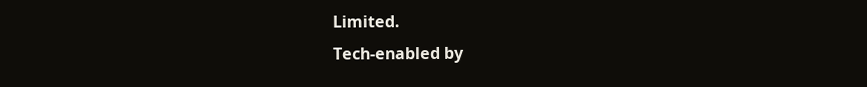Limited.
Tech-enabled by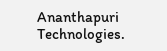Ananthapuri Technologies.